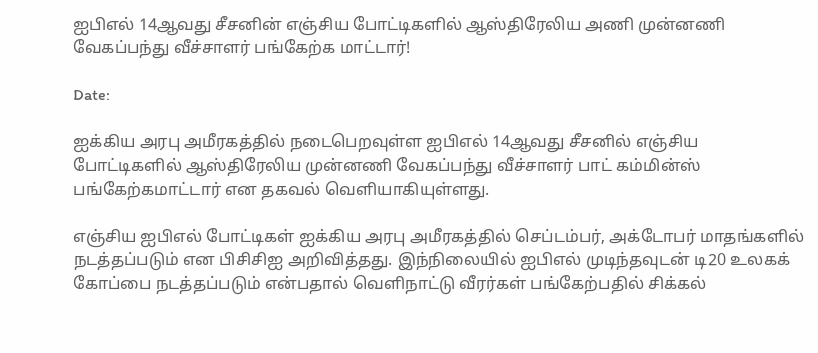ஐபிஎல் 14ஆவது சீசனின் எஞ்சிய போட்டிகளில் ஆஸ்திரேலிய அணி முன்னணி வேகப்பந்து வீச்சாளர் பங்கேற்க மாட்டார்!

Date:

ஐக்கிய அரபு அமீரகத்தில் நடைபெறவுள்ள ஐபிஎல் 14ஆவது சீசனில் எஞ்சிய போட்டிகளில் ஆஸ்திரேலிய முன்னணி வேகப்பந்து வீச்சாளர் பாட் கம்மின்ஸ் பங்கேற்கமாட்டார் என தகவல் வெளியாகியுள்ளது.

எஞ்சிய ஐபிஎல் போட்டிகள் ஐக்கிய அரபு அமீரகத்தில் செப்டம்பர், அக்டோபர் மாதங்களில் நடத்தப்படும் என பிசிசிஐ அறிவித்தது. இந்நிலையில் ஐபிஎல் முடிந்தவுடன் டி20 உலகக் கோப்பை நடத்தப்படும் என்பதால் வெளிநாட்டு வீரர்கள் பங்கேற்பதில் சிக்கல்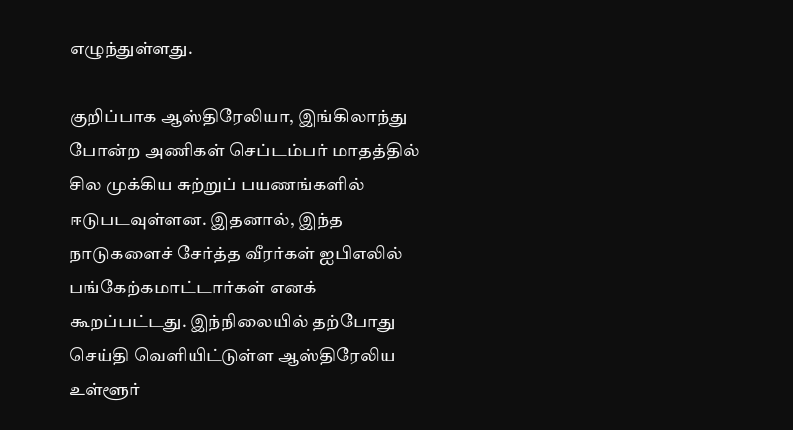எழுந்துள்ளது.

குறிப்பாக ஆஸ்திரேலியா, இங்கிலாந்து போன்ற அணிகள் செப்டம்பர் மாதத்தில் சில முக்கிய சுற்றுப் பயணங்களில் ஈடுபடவுள்ளன. இதனால், இந்த நாடுகளைச் சேர்த்த வீரர்கள் ஐபிஎலில் பங்கேற்கமாட்டார்கள் எனக் கூறப்பட்டது. இந்நிலையில் தற்போது செய்தி வெளியிட்டுள்ள ஆஸ்திரேலிய உள்ளூர்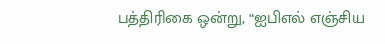பத்திரிகை ஒன்று, “ஐபிஎல் எஞ்சிய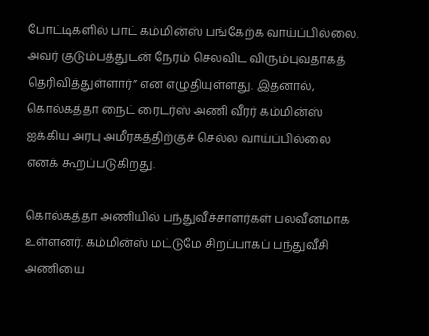போட்டிகளில் பாட் கம்மின்ஸ் பங்கேற்க வாய்ப்பில்லை. அவர் குடும்பத்துடன் நேரம் செலவிட விரும்புவதாகத் தெரிவித்துள்ளார்” என எழுதியுள்ளது. இதனால், கொல்கத்தா நைட் ரைடர்ஸ் அணி வீரர் கம்மின்ஸ் ஐக்கிய அரபு அமீரகத்திற்குச் செல்ல வாய்ப்பில்லை எனக் கூறப்படுகிறது.

கொல்கத்தா அணியில் பந்துவீச்சாளர்கள் பலவீனமாக உள்ளனர். கம்மின்ஸ் மட்டுமே சிறப்பாகப் பந்துவீசி அணியை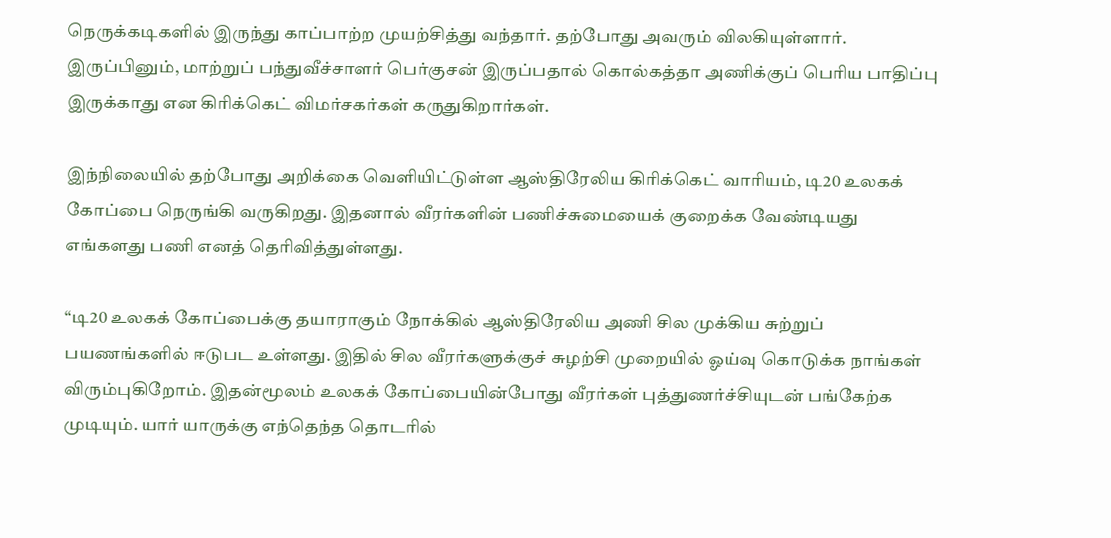நெருக்கடிகளில் இருந்து காப்பாற்ற முயற்சித்து வந்தார். தற்போது அவரும் விலகியுள்ளார். இருப்பினும், மாற்றுப் பந்துவீச்சாளர் பெர்குசன் இருப்பதால் கொல்கத்தா அணிக்குப் பெரிய பாதிப்பு இருக்காது என கிரிக்கெட் விமர்சகர்கள் கருதுகிறார்கள்.

இந்நிலையில் தற்போது அறிக்கை வெளியிட்டுள்ள ஆஸ்திரேலிய கிரிக்கெட் வாரியம், டி20 உலகக் கோப்பை நெருங்கி வருகிறது. இதனால் வீரர்களின் பணிச்சுமையைக் குறைக்க வேண்டியது எங்களது பணி எனத் தெரிவித்துள்ளது.

“டி20 உலகக் கோப்பைக்கு தயாராகும் நோக்கில் ஆஸ்திரேலிய அணி சில முக்கிய சுற்றுப் பயணங்களில் ஈடுபட உள்ளது. இதில் சில வீரர்களுக்குச் சுழற்சி முறையில் ஓய்வு கொடுக்க நாங்கள் விரும்புகிறோம். இதன்மூலம் உலகக் கோப்பையின்போது வீரர்கள் புத்துணர்ச்சியுடன் பங்கேற்க முடியும். யார் யாருக்கு எந்தெந்த தொடரில்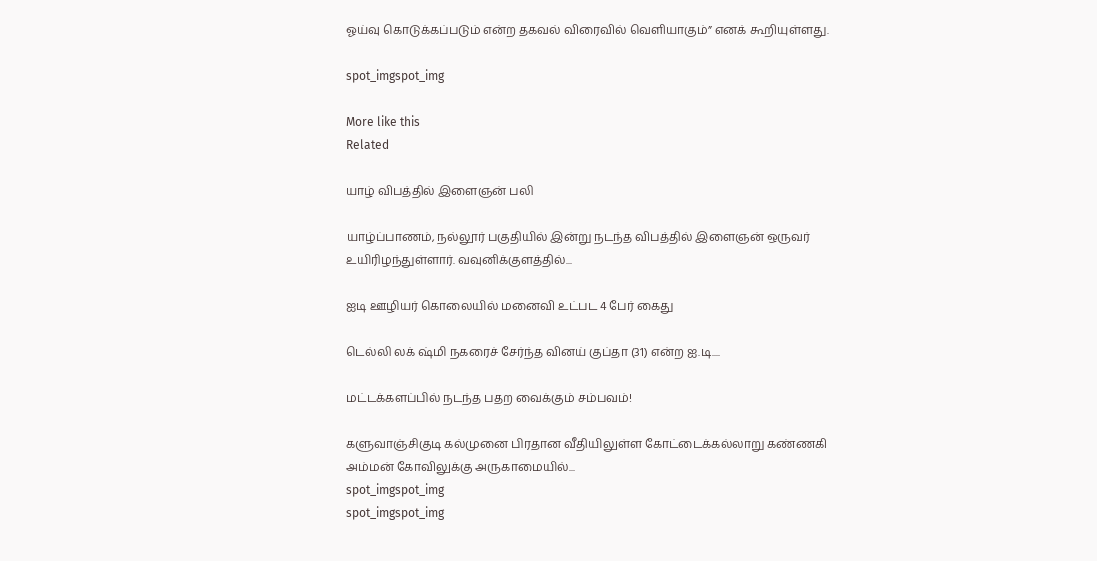ஓய்வு கொடுக்கப்படும் என்ற தகவல் விரைவில் வெளியாகும்” எனக் கூறியுள்ளது.

spot_imgspot_img

More like this
Related

யாழ் விபத்தில் இளைஞன் பலி

யாழ்ப்பாணம், நல்லூர் பகுதியில் இன்று நடந்த விபத்தில் இளைஞன் ஒருவர் உயிரிழந்துள்ளார். வவுனிக்குளத்தில்...

ஐடி ஊழியர் கொலையில் மனைவி உட்பட 4 பேர் கைது

டெல்லி லக் ஷ்மி நகரைச் சேர்ந்த வினய் குப்தா (31) என்ற ஐ.டி....

மட்டக்களப்பில் நடந்த பதற வைக்கும் சம்பவம்!

களுவாஞ்சிகுடி கல்முனை பிரதான வீதியிலுள்ள கோட்டைக்கல்லாறு கண்ணகி அம்மன் கோவிலுக்கு அருகாமையில்...
spot_imgspot_img
spot_imgspot_img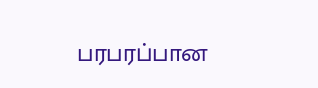பரபரப்பான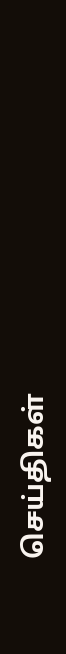செய்திகள்